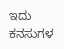ಇದು ಕನಸುಗಳ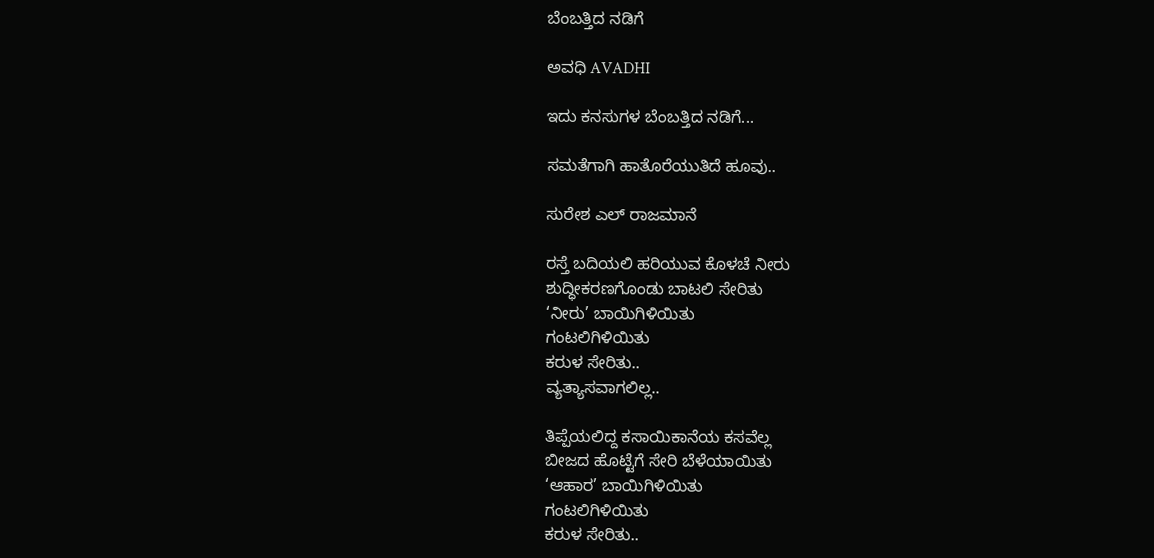ಬೆಂಬತ್ತಿದ ನಡಿಗೆ‍

ಅವಧಿ AVADHI

ಇದು ಕನಸುಗಳ ಬೆಂಬತ್ತಿದ ನಡಿಗೆ...

ಸಮತೆಗಾಗಿ ಹಾತೊರೆಯುತಿದೆ ಹೂವು..

ಸುರೇಶ ಎಲ್ ರಾಜಮಾನೆ

ರಸ್ತೆ ಬದಿಯಲಿ ಹರಿಯುವ ಕೊಳಚೆ ನೀರು
ಶುದ್ಧೀಕರಣಗೊಂಡು ಬಾಟಲಿ ಸೇರಿತು
‘ನೀರು’ ಬಾಯಿಗಿಳಿಯಿತು
ಗಂಟಲಿಗಿಳಿಯಿತು
ಕರುಳ ಸೇರಿತು..
ವ್ಯತ್ಯಾಸವಾಗಲಿಲ್ಲ..

ತಿಪ್ಪೆಯಲಿದ್ದ ಕಸಾಯಿಕಾನೆಯ ಕಸವೆಲ್ಲ
ಬೀಜದ ಹೊಟ್ಟೆಗೆ ಸೇರಿ ಬೆಳೆಯಾಯಿತು
‘ಆಹಾರ’ ಬಾಯಿಗಿಳಿಯಿತು
ಗಂಟಲಿಗಿಳಿಯಿತು
ಕರುಳ ಸೇರಿತು..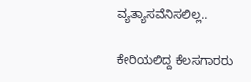ವ್ಯತ್ಯಾಸವೆನಿಸಲಿಲ್ಲ..

ಕೇರಿಯಲಿದ್ದ ಕೆಲಸಗಾರರು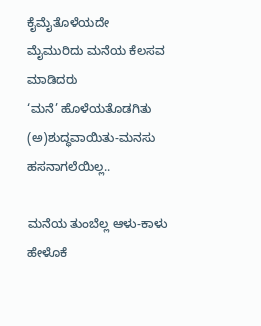ಕೈಮೈತೊಳೆಯದೇ
ಮೈಮುರಿದು ಮನೆಯ ಕೆಲಸವ ಮಾಡಿದರು
‘ಮನೆ’ ಹೊಳೆಯತೊಡಗಿತು
(ಅ)ಶುದ್ಧವಾಯಿತು-ಮನಸು
ಹಸನಾಗಲೆಯಿಲ್ಲ..

ಮನೆಯ ತುಂಬೆಲ್ಲ ಆಳು-ಕಾಳು ಹೇಳೊಕೆ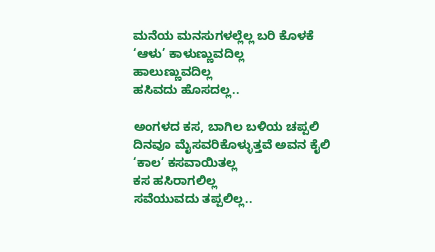ಮನೆಯ ಮನಸುಗಳಲ್ಲೆಲ್ಲ ಬರಿ ಕೊಳಕೆ
‘ಆಳು’ ಕಾಳುಣ್ಣುವದಿಲ್ಲ
ಹಾಲುಣ್ಣುವದಿಲ್ಲ
ಹಸಿವದು ಹೊಸದಲ್ಲ..

ಅಂಗಳದ ಕಸ, ಬಾಗಿಲ ಬಳಿಯ ಚಪ್ಪಲಿ
ದಿನವೂ ಮೈಸವರಿಕೊಳ್ಳುತ್ತವೆ ಅವನ ಕೈಲಿ
‘ಕಾಲ’ ಕಸವಾಯಿತಲ್ಲ
ಕಸ ಹಸಿರಾಗಲಿಲ್ಲ
ಸವೆಯುವದು ತಪ್ಪಲಿಲ್ಲ..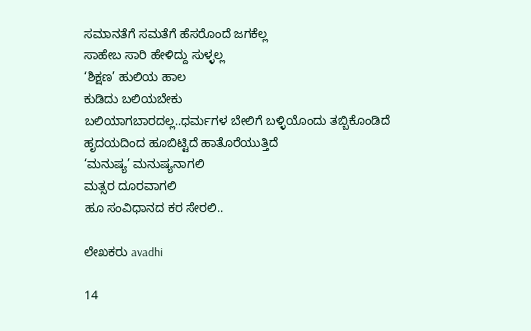ಸಮಾನತೆಗೆ ಸಮತೆಗೆ ಹೆಸರೊಂದೆ ಜಗಕೆಲ್ಲ
ಸಾಹೇಬ ಸಾರಿ ಹೇಳಿದ್ದು ಸುಳ್ಳಲ್ಲ
‘ಶಿಕ್ಷಣ’ ಹುಲಿಯ ಹಾಲ
ಕುಡಿದು ಬಲಿಯಬೇಕು
ಬಲಿಯಾಗಬಾರದಲ್ಲ..ಧರ್ಮಗಳ ಬೇಲಿಗೆ ಬಳ್ಳಿಯೊಂದು ತಬ್ಬಿಕೊಂಡಿದೆ
ಹೃದಯದಿಂದ ಹೂಬಿಟ್ಟಿದೆ ಹಾತೊರೆಯುತ್ತಿದೆ
‘ಮನುಷ್ಯ’ ಮನುಷ್ಯನಾಗಲಿ
ಮತ್ಸರ ದೂರವಾಗಲಿ
ಹೂ ಸಂವಿಧಾನದ ಕರ ಸೇರಲಿ..

ಲೇಖಕರು avadhi

14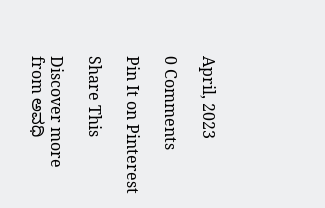April, 2023

0 Comments

Pin It on Pinterest

Share This

Discover more from ಅವಧಿ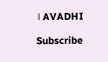। AVADHI

Subscribe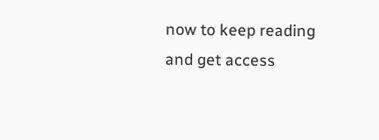now to keep reading and get access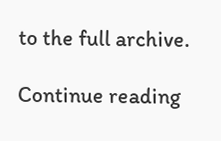to the full archive.

Continue reading